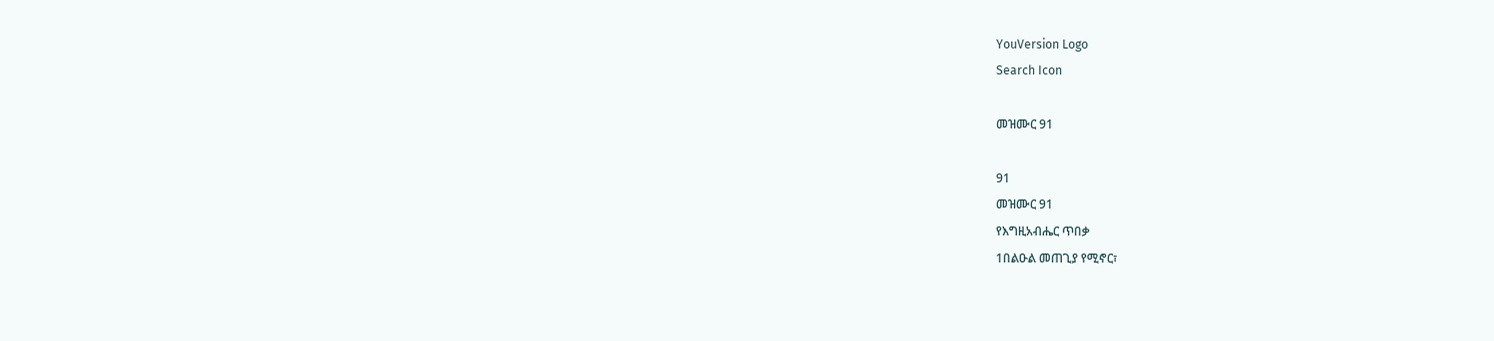YouVersion Logo
Search Icon

መዝሙር 91

91
መዝሙር 91
የእግዚአብሔር ጥበቃ
1በልዑል መጠጊያ የሚኖር፣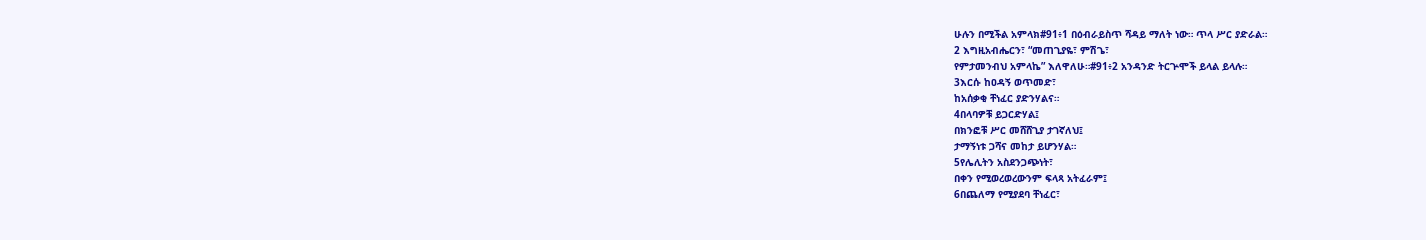ሁሉን በሚችል አምላክ#91፥1 በዕብራይስጥ ሻዳይ ማለት ነው። ጥላ ሥር ያድራል።
2 እግዚአብሔርን፣ “መጠጊያዬ፣ ምሽጌ፣
የምታመንብህ አምላኬ” እለዋለሁ።#91፥2 አንዳንድ ትርጕሞች ይላል ይላሉ።
3እርሱ ከዐዳኝ ወጥመድ፣
ከአሰቃቂ ቸነፈር ያድንሃልና።
4በላባዎቹ ይጋርድሃል፤
በክንፎቹ ሥር መሸሸጊያ ታገኛለህ፤
ታማኝነቱ ጋሻና መከታ ይሆንሃል።
5የሌሊትን አስደንጋጭነት፣
በቀን የሚወረወረውንም ፍላጻ አትፈራም፤
6በጨለማ የሚያደባ ቸነፈር፣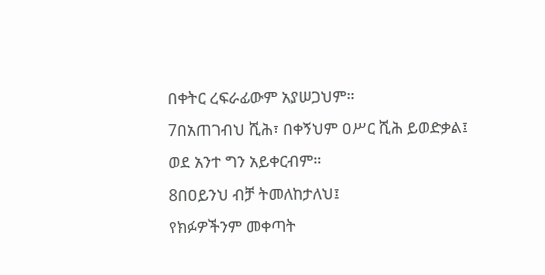በቀትር ረፍራፊውም አያሠጋህም።
7በአጠገብህ ሺሕ፣ በቀኝህም ዐሥር ሺሕ ይወድቃል፤
ወደ አንተ ግን አይቀርብም።
8በዐይንህ ብቻ ትመለከታለህ፤
የክፉዎችንም መቀጣት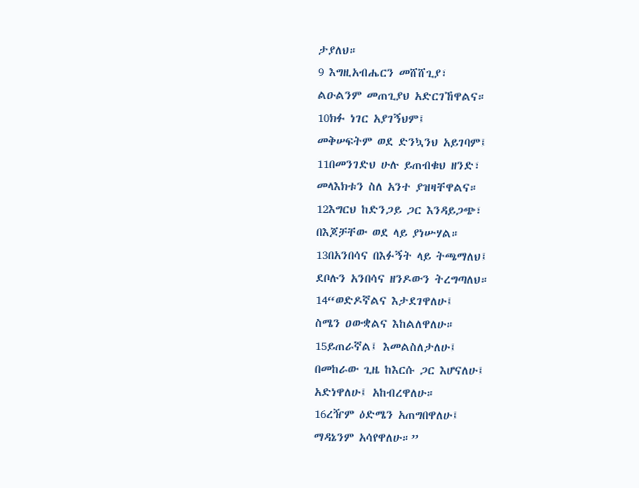ታያለህ።
9 እግዚአብሔርን መሸሸጊያ፣
ልዑልንም መጠጊያህ አድርገኸዋልና።
10ክፉ ነገር አያገኝህም፤
መቅሠፍትም ወደ ድንኳንህ አይገባም፤
11በመንገድህ ሁሉ ይጠብቁህ ዘንድ፣
መላእክቱን ስለ አንተ ያዝዛቸዋልና።
12እግርህ ከድንጋይ ጋር እንዳይጋጭ፣
በእጆቻቸው ወደ ላይ ያነሡሃል።
13በአንበሳና በእፉኝት ላይ ትጫማለህ፤
ደቦሉን አንበሳና ዘንዶውን ትረግጣለህ።
14“ወድዶኛልና እታደገዋለሁ፤
ስሜን ዐውቋልና እከልለዋለሁ።
15ይጠራኛል፤ እመልስለታለሁ፤
በመከራው ጊዜ ከእርሱ ጋር እሆናለሁ፤
አድነዋለሁ፤ አከብረዋለሁ።
16ረዥም ዕድሜን አጠግበዋለሁ፤
ማዳኔንም አሳየዋለሁ።”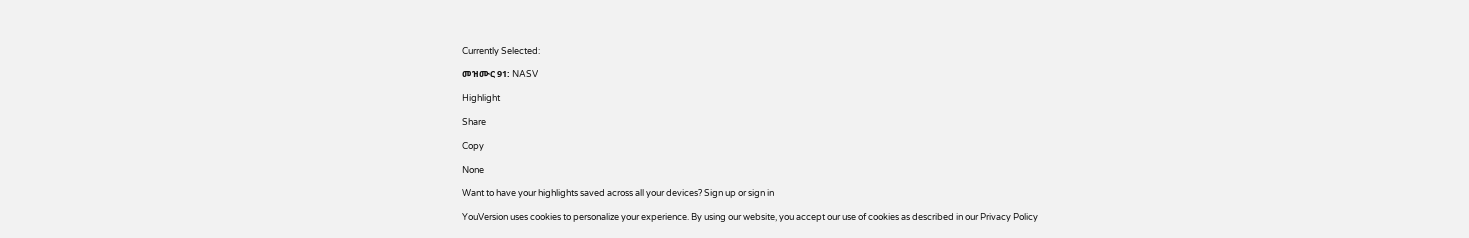Currently Selected:

መዝሙር 91: NASV

Highlight

Share

Copy

None

Want to have your highlights saved across all your devices? Sign up or sign in

YouVersion uses cookies to personalize your experience. By using our website, you accept our use of cookies as described in our Privacy Policy